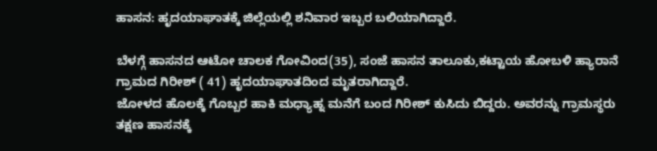ಹಾಸನ: ಹೃದಯಾಘಾತಕ್ಕೆ ಜಿಲ್ಲೆಯಲ್ಲಿ ಶನಿವಾರ ಇಬ್ಬರ ಬಲಿಯಾಗಿದ್ದಾರೆ.

ಬೆಳಗ್ಗೆ ಹಾಸನದ ಆಟೋ ಚಾಲಕ ಗೋವಿಂದ(35), ಸಂಜೆ ಹಾಸನ ತಾಲೂಕು,ಕಟ್ಟಾಯ ಹೋಬಳಿ ಹ್ಯಾರಾನೆ ಗ್ರಾಮದ ಗಿರೀಶ್ ( 41) ಹೃದಯಾಘಾತದಿಂದ ಮೃತರಾಗಿದ್ದಾರೆ.
ಜೋಳದ ಹೊಲಕ್ಕೆ ಗೊಬ್ಬರ ಹಾಕಿ ಮಧ್ಯಾಹ್ನ ಮನೆಗೆ ಬಂದ ಗಿರೀಶ್ ಕುಸಿದು ಬಿದ್ದರು. ಅವರನ್ನು ಗ್ರಾಮಸ್ಥರು ತಕ್ಷಣ ಹಾಸನಕ್ಕೆ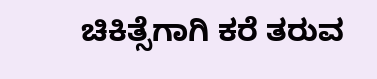ಚಿಕಿತ್ಸೆಗಾಗಿ ಕರೆ ತರುವ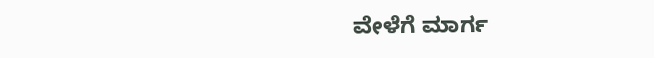ವೇಳೆಗೆ ಮಾರ್ಗ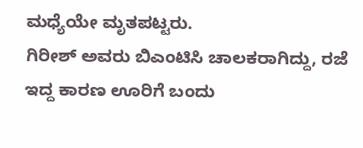ಮಧ್ಯೆಯೇ ಮೃತಪಟ್ಟರು.
ಗಿರೀಶ್ ಅವರು ಬಿಎಂಟಿಸಿ ಚಾಲಕರಾಗಿದ್ದು, ರಜೆ ಇದ್ದ ಕಾರಣ ಊರಿಗೆ ಬಂದು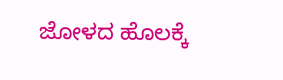ಜೋಳದ ಹೊಲಕ್ಕೆ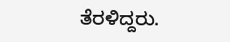ತೆರಳಿದ್ದರು.